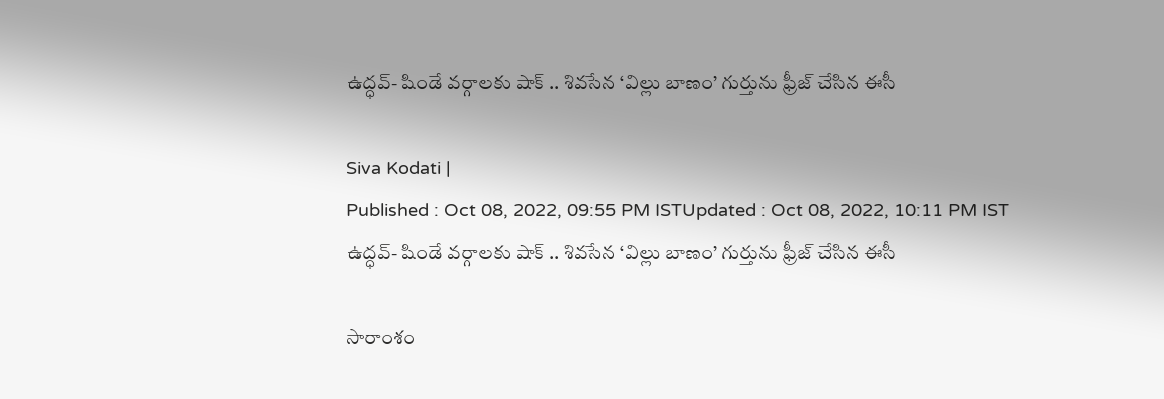ఉద్ధవ్- షిండే వర్గాలకు షాక్ .. శివసేన ‘విల్లు బాణం’ గుర్తును ఫ్రీజ్ చేసిన ఈసీ

Siva Kodati |
Published : Oct 08, 2022, 09:55 PM ISTUpdated : Oct 08, 2022, 10:11 PM IST
ఉద్ధవ్- షిండే వర్గాలకు షాక్ .. శివసేన ‘విల్లు బాణం’ గుర్తును ఫ్రీజ్ చేసిన ఈసీ

సారాంశం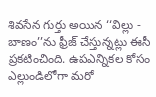శివసేన గుర్తు అయిన ‘‘విల్లు - బాణం’’ను ఫ్రీజ్ చేస్తున్నట్లు ఈసీ ప్రకటించింది. ఉపఎన్నికల కోసం ఎల్లుండిలోగా మరో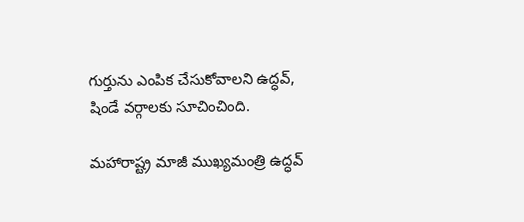గుర్తును ఎంపిక చేసుకోవాలని ఉద్ధవ్, షిండే వర్గాలకు సూచించింది.

మహారాష్ట్ర మాజీ ముఖ్యమంత్రి ఉద్ధవ్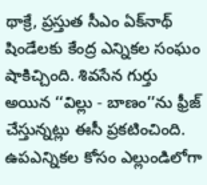థాక్రే, ప్రస్తుత సీఎం ఏక్‌నాథ్ షిండేలకు కేంద్ర ఎన్నికల సంఘం షాకిచ్చింది. శివసేన గుర్తు అయిన ‘‘విల్లు - బాణం’’ను ఫ్రీజ్ చేస్తున్నట్లు ఈసీ ప్రకటించింది. ఉపఎన్నికల కోసం ఎల్లుండిలోగా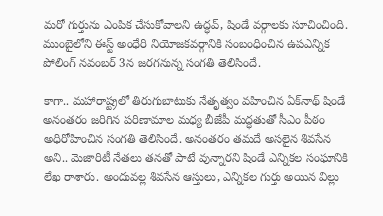మరో గుర్తును ఎంపిక చేసుకోవాలని ఉద్ధవ్, షిండే వర్గాలకు సూచించింది. ముంబైలోని ఈస్ట్ అంధేరి నియోజకవర్గానికి సంబంధించిన ఉపఎన్నిక పోలింగ్ నవంబర్ 3న జరగనున్న సంగతి తెలిసిందే.

కాగా.. మహారాష్ట్రలో తిరుగుబాటుకు నేతృత్వం వహించిన ఏక్‌నాథ్ షిండే అనంతరం జరిగిన పరిణామాల మధ్య బీజేపీ మద్ధతుతో సీఎం పీఠం అధిరోహించిన సంగతి తెలిసిందే. అనంతరం తమదే అసలైన శివసేన అని.. మెజారిటీ నేతలు తనతో పాటే వున్నారని షిండే ఎన్నికల సంఘానికి లేఖ రాశారు. అందువల్ల శివసేన ఆస్తులు, ఎన్నికల గుర్తు అయిన విల్లు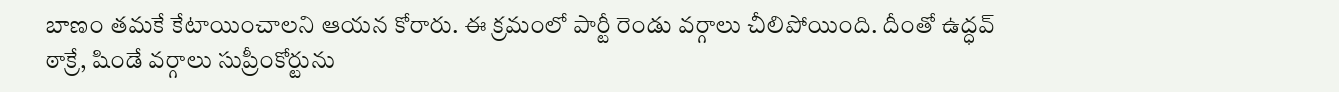బాణం తమకే కేటాయించాలని ఆయన కోరారు. ఈ క్రమంలో పార్టీ రెండు వర్గాలు చీలిపోయింది. దీంతో ఉద్ధవ్ ఠాక్రే, షిండే వర్గాలు సుప్రీంకోర్టును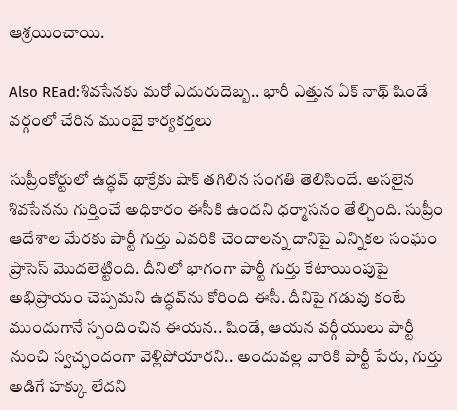ఆశ్ర‌యించాయి.

Also REad:శివ‌సేనకు మ‌రో ఎదురుదెబ్బ‌.. భారీ ఎత్తున ఏక్ నాథ్ షిండే వ‌ర్గంలో చేరిన ముంబై కార్య‌క‌ర్త‌లు

సుప్రీంకోర్టులో ఉద్ధవ్ థాక్రేకు షాక్ తగిలిన సంగతి తెలిసిందే. అసలైన శివసేనను గుర్తించే అధికారం ఈసీకి ఉందని ధర్మాసనం తేల్చింది. సుప్రీం ఆదేశాల మేరకు పార్టీ గుర్తు ఎవరికి చెందాలన్న దానిపై ఎన్నికల సంఘం ప్రాసెస్ మొదలెట్టింది. దీనిలో భాగంగా పార్టీ గుర్తు కేటాయింపుపై అభిప్రాయం చెప్పమని ఉద్ధవ్‌ను కోరింది ఈసీ. దీనిపై గడువు కంటే ముందుగానే స్పందించిన ఈయన.. షిండే, ఆయన వర్గీయులు పార్టీ నుంచి స్వచ్ఛందంగా వెళ్లిపోయారని.. అందువల్ల వారికి పార్టీ పేరు, గుర్తు అడిగే హక్కు లేదని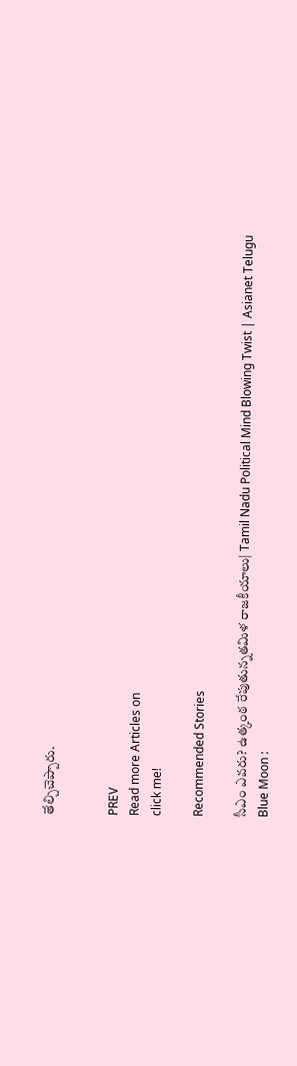తేల్చిచెప్పారు.


PREV
Read more Articles on
click me!

Recommended Stories

సీఎం ఎవరు? ఉత్కంఠ రేపుతున్నతమిళ రాజకీయాలు| Tamil Nadu Political Mind Blowing Twist | Asianet Telugu
Blue Moon :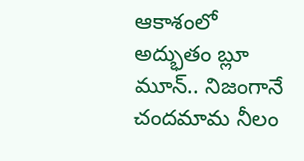ఆకాశంలో అద్భుతం బ్లూ మూన్.. నిజంగానే చందమామ నీలం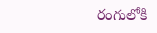రంగులోకి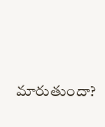మారుతుందా?